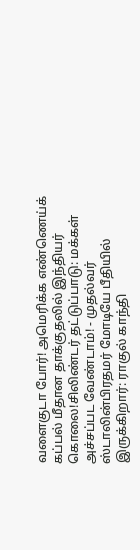வளைகுடா போர்! அமெரிக்க எண்ணெய்க் கப்பல் மீதான தாக்குதலில் இந்தியர் கொலை!சிலிண்டர் தட்டுப்பாடு: மக்கள் அச்சப்பட வேண்டாம்! - முதல்வர் ஸ்டாலின்பிரதமர் மோடியே பீதியில் இருக்கிறார்: ராகுல் காந்தி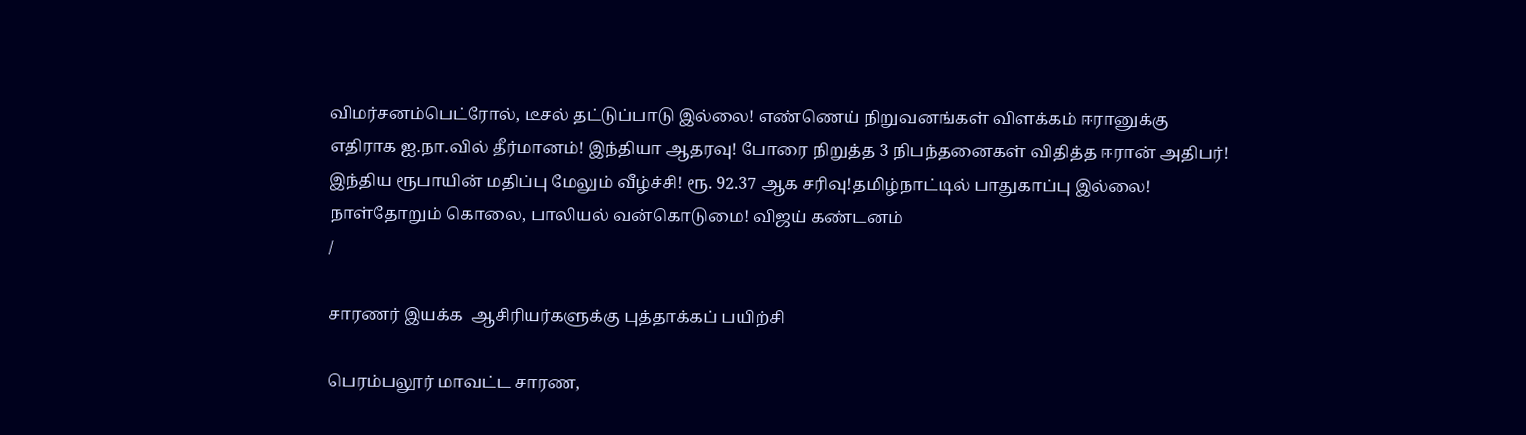விமர்சனம்பெட்ரோல், டீசல் தட்டுப்பாடு இல்லை! எண்ணெய் நிறுவனங்கள் விளக்கம் ஈரானுக்கு எதிராக ஐ.நா.வில் தீர்மானம்! இந்தியா ஆதரவு! போரை நிறுத்த 3 நிபந்தனைகள் விதித்த ஈரான் அதிபர்! இந்திய ரூபாயின் மதிப்பு மேலும் வீழ்ச்சி! ரூ. 92.37 ஆக சரிவு!தமிழ்நாட்டில் பாதுகாப்பு இல்லை! நாள்தோறும் கொலை, பாலியல் வன்கொடுமை! விஜய் கண்டனம்
/

சாரணர் இயக்க  ஆசிரியர்களுக்கு புத்தாக்கப் பயிற்சி

பெரம்பலூர் மாவட்ட சாரண,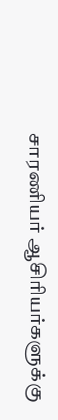சாரணியர் ஆசிரியர்களுக்கு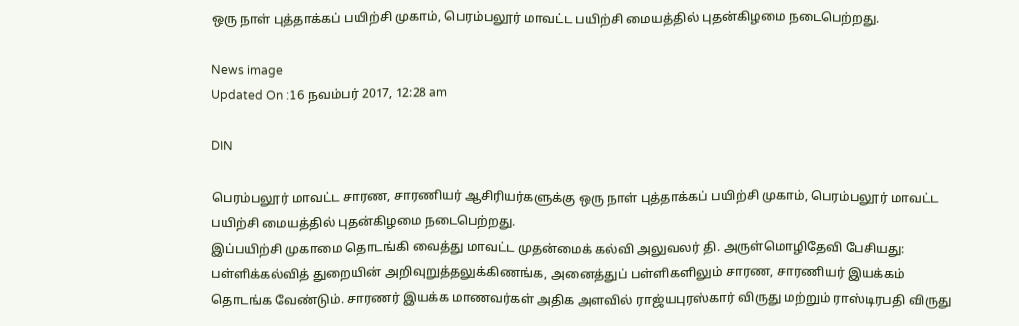ஒரு நாள் புத்தாக்கப் பயிற்சி முகாம், பெரம்பலூர் மாவட்ட பயிற்சி மையத்தில் புதன்கிழமை நடைபெற்றது.

News image
Updated On :16 நவம்பர் 2017, 12:28 am

DIN

பெரம்பலூர் மாவட்ட சாரண, சாரணியர் ஆசிரியர்களுக்கு ஒரு நாள் புத்தாக்கப் பயிற்சி முகாம், பெரம்பலூர் மாவட்ட பயிற்சி மையத்தில் புதன்கிழமை நடைபெற்றது.
இப்பயிற்சி முகாமை தொடங்கி வைத்து மாவட்ட முதன்மைக் கல்வி அலுவலர் தி. அருள்மொழிதேவி பேசியது:  பள்ளிக்கல்வித் துறையின் அறிவுறுத்தலுக்கிணங்க, அனைத்துப் பள்ளிகளிலும் சாரண, சாரணியர் இயக்கம் தொடங்க வேண்டும். சாரணர் இயக்க மாணவர்கள் அதிக அளவில் ராஜ்யபுரஸ்கார் விருது மற்றும் ராஸ்டிரபதி விருது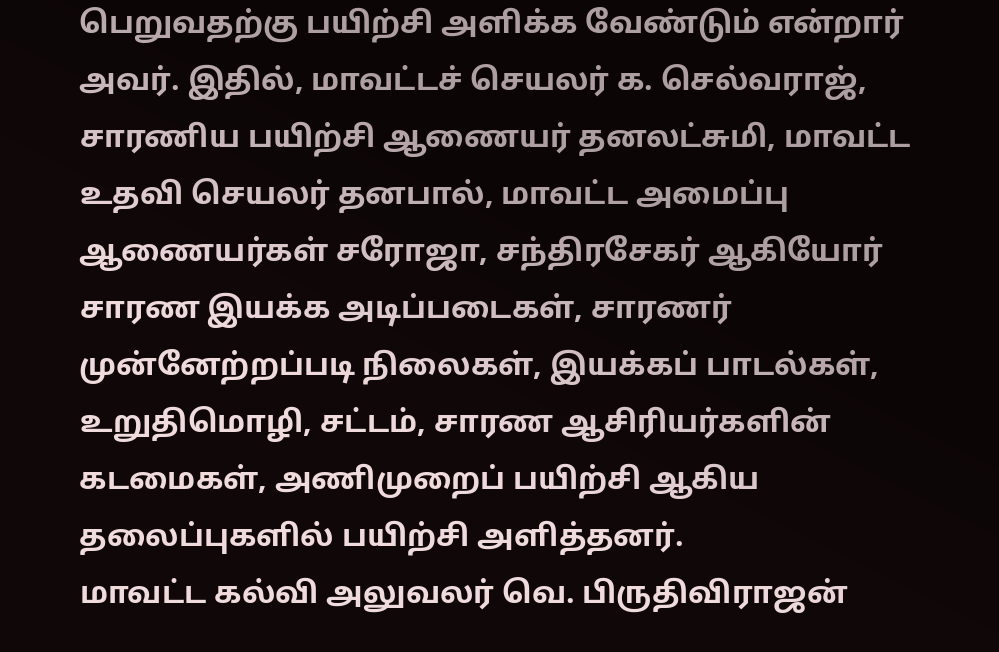பெறுவதற்கு பயிற்சி அளிக்க வேண்டும் என்றார் அவர். இதில், மாவட்டச் செயலர் க. செல்வராஜ், சாரணிய பயிற்சி ஆணையர் தனலட்சுமி, மாவட்ட உதவி செயலர் தனபால், மாவட்ட அமைப்பு ஆணையர்கள் சரோஜா, சந்திரசேகர் ஆகியோர் சாரண இயக்க அடிப்படைகள், சாரணர் முன்னேற்றப்படி நிலைகள், இயக்கப் பாடல்கள், உறுதிமொழி, சட்டம், சாரண ஆசிரியர்களின் கடமைகள், அணிமுறைப் பயிற்சி ஆகிய தலைப்புகளில் பயிற்சி அளித்தனர்.
மாவட்ட கல்வி அலுவலர் வெ. பிருதிவிராஜன்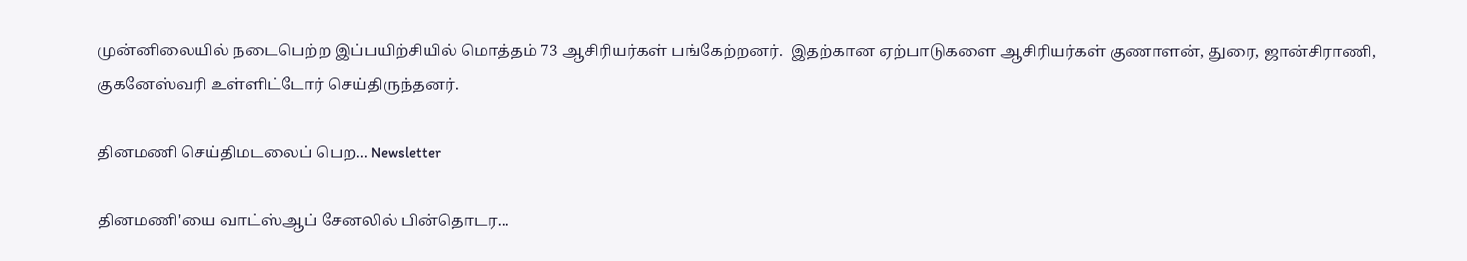முன்னிலையில் நடைபெற்ற இப்பயிற்சியில் மொத்தம் 73 ஆசிரியர்கள் பங்கேற்றனர்.  இதற்கான ஏற்பாடுகளை ஆசிரியர்கள் குணாளன், துரை, ஜான்சிராணி, குகனேஸ்வரி உள்ளிட்டோர் செய்திருந்தனர்.

தினமணி செய்திமடலைப் பெற... Newsletter

தினமணி'யை வாட்ஸ்ஆப் சேனலில் பின்தொடர...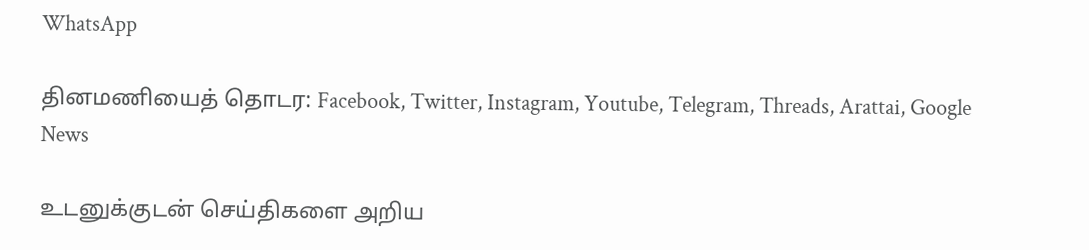WhatsApp

தினமணியைத் தொடர: Facebook, Twitter, Instagram, Youtube, Telegram, Threads, Arattai, Google News

உடனுக்குடன் செய்திகளை அறிய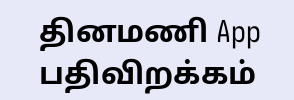தினமணி App பதிவிறக்கம்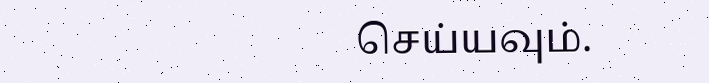செய்யவும்.